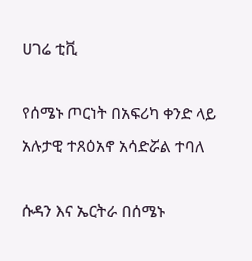ሀገሬ ቲቪ

የሰሜኑ ጦርነት በአፍሪካ ቀንድ ላይ አሉታዊ ተጸዕአኖ አሳድሯል ተባለ

ሱዳን እና ኤርትራ በሰሜኑ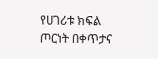የሀገሪቱ ክፍል ጦርነት በቀጥታና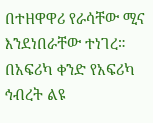በተዘዋዋሪ የራሳቸው ሚና እንደነበራቸው ተነገረ። በአፍሪካ ቀንድ የአፍሪካ ኅብረት ልዩ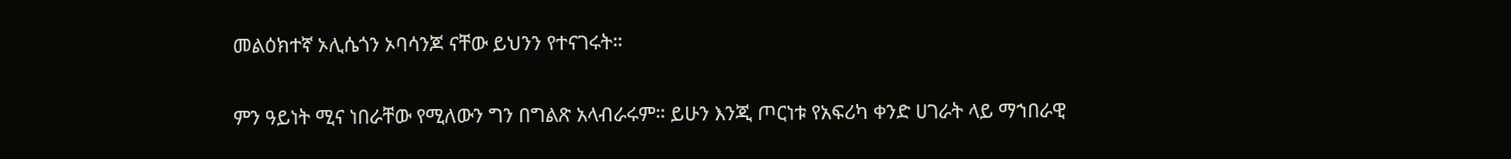መልዕክተኛ ኦሊሴጎን ኦባሳንጆ ናቸው ይህንን የተናገሩት።

ምን ዓይነት ሚና ነበራቸው የሚለውን ግን በግልጽ አላብራሩም። ይሁን እንጂ ጦርነቱ የአፍሪካ ቀንድ ሀገራት ላይ ማኀበራዊ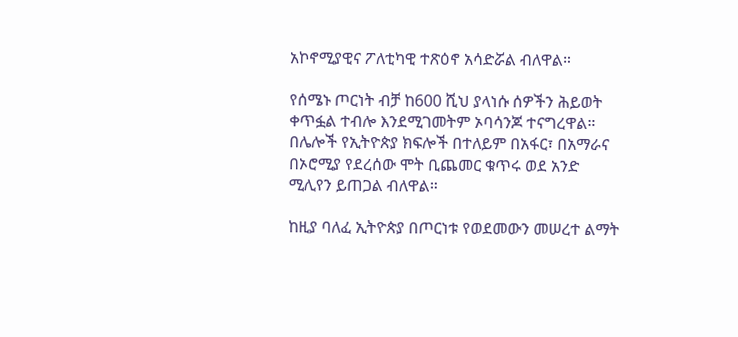አኮኖሚያዊና ፖለቲካዊ ተጽዕኖ አሳድሯል ብለዋል።

የሰሜኑ ጦርነት ብቻ ከ600 ሺህ ያላነሱ ሰዎችን ሕይወት ቀጥፏል ተብሎ እንደሚገመትም ኦባሳንጆ ተናግረዋል። በሌሎች የኢትዮጵያ ክፍሎች በተለይም በአፋር፣ በአማራና በኦሮሚያ የደረሰው ሞት ቢጨመር ቁጥሩ ወደ አንድ ሚሊየን ይጠጋል ብለዋል።

ከዚያ ባለፈ ኢትዮጵያ በጦርነቱ የወደመውን መሠረተ ልማት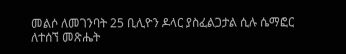መልሶ ለመገንባት 25 ቢሊዮን ዶላር ያስፈልጋታል ሲሉ ሴማፎር ለተሰኘ መጽሔት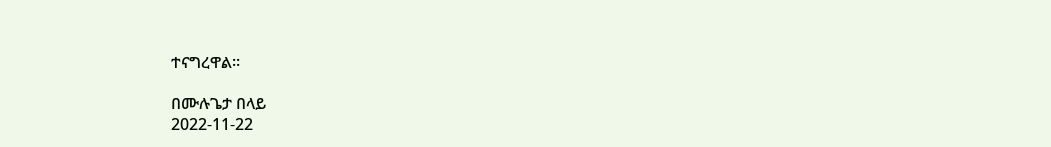ተናግረዋል።

በሙሉጌታ በላይ
2022-11-22